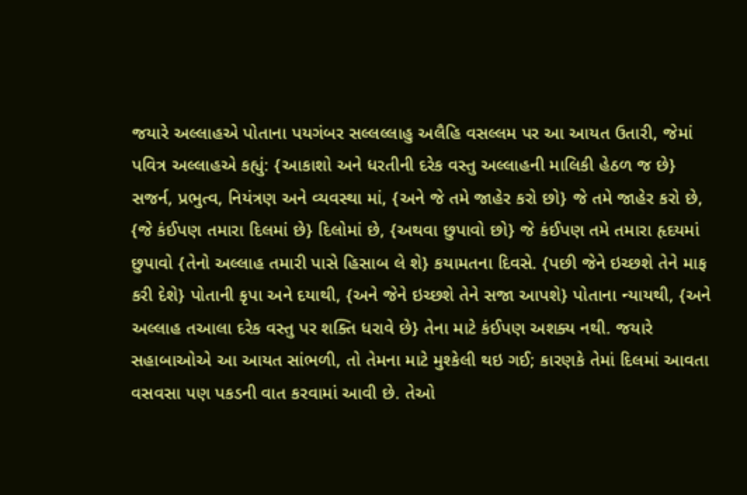જયારે અલ્લાહએ પોતાના પયગંબર સલ્લલ્લાહુ અલૈહિ વસલ્લમ પર આ આયત ઉતારી, જેમાં પવિત્ર અલ્લાહએ કહ્યું: {આકાશો અને ધરતીની દરેક વસ્તુ અલ્લાહની માલિકી હેઠળ જ છે} સજર્ન, પ્રભુત્વ, નિયંત્રણ અને વ્યવસ્થા માં, {અને જે તમે જાહેર કરો છો} જે તમે જાહેર કરો છે, {જે કંઈપણ તમારા દિલમાં છે} દિલોમાં છે, {અથવા છુપાવો છો} જે કંઈપણ તમે તમારા હૃદયમાં છુપાવો {તેનો અલ્લાહ તમારી પાસે હિસાબ લે શે} કયામતના દિવસે. {પછી જેને ઇચ્છશે તેને માફ કરી દેશે} પોતાની કૃપા અને દયાથી, {અને જેને ઇચ્છશે તેને સજા આપશે} પોતાના ન્યાયથી, {અને અલ્લાહ તઆલા દરેક વસ્તુ પર શક્તિ ધરાવે છે} તેના માટે કંઈપણ અશક્ય નથી. જયારે સહાબાઓએ આ આયત સાંભળી, તો તેમના માટે મુશ્કેલી થઇ ગઈ; કારણકે તેમાં દિલમાં આવતા વસવસા પણ પકડની વાત કરવામાં આવી છે. તેઓ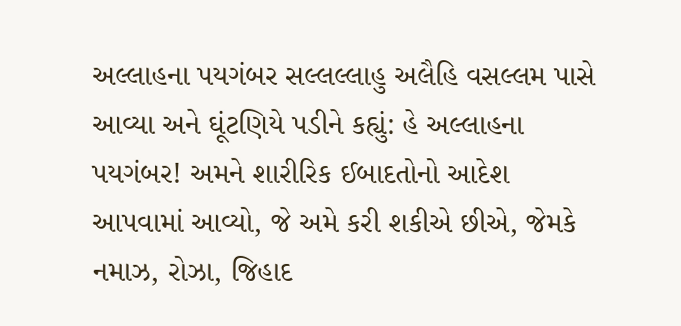અલ્લાહના પયગંબર સલ્લલ્લાહુ અલૈહિ વસલ્લમ પાસે આવ્યા અને ઘૂંટણિયે પડીને કહ્યું: હે અલ્લાહના પયગંબર! અમને શારીરિક ઈબાદતોનો આદેશ આપવામાં આવ્યો, જે અમે કરી શકીએ છીએ, જેમકે નમાઝ, રોઝા, જિહાદ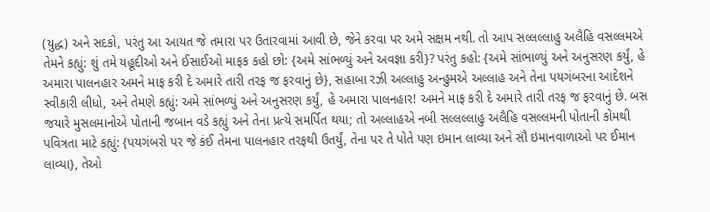(યુદ્ધ) અને સદકો, પરંતુ આ આયત જે તમારા પર ઉતારવામાં આવી છે, જેને કરવા પર અમે સક્ષમ નથી. તો આપ સલ્લલ્લાહુ અલૈહિ વસલ્લમએ તેમને કહ્યું: શું તમે યહૂદીઓ અને ઈસાઈઓ માફક કહો છો: {અમે સાંભળ્યું અને અવજ્ઞા કરી}? પરંતુ કહો: {અમે સાંભાળ્યું અને અનુસરણ કર્યું, હે અમારા પાલનહાર અમને માફ કરી દે અમારે તારી તરફ જ ફરવાનું છે}, સહાબા રઝી અલ્લાહુ અન્હુમએ અલ્લાહ અને તેના પયગંબરના આદેશને સ્વીકારી લીધો, અને તેમણે કહ્યું: અમે સાંભળ્યું અને અનુસરણ કર્યું, હે અમારા પાલનહાર! અમને માફ કરી દે અમારે તારી તરફ જ ફરવાનું છે. બસ જયારે મુસલમાનોએ પોતાની જબાન વડે કહ્યું અને તેના પ્રત્યે સમર્પિત થયા; તો અલ્લાહએ નબી સલ્લલ્લાહુ અલૈહિ વસલ્લમની પોતાની કોમથી પવિત્રતા માટે કહ્યું: {પયગંબરો પર જે કંઈ તેમના પાલનહાર તરફથી ઉતર્યું, તેના પર તે પોતે પણ ઇમાન લાવ્યા અને સૌ ઇમાનવાળાઓ પર ઈમાન લાવ્યા}, તેઓ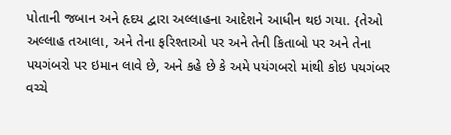પોતાની જબાન અને હૃદય દ્વારા અલ્લાહના આદેશને આધીન થઇ ગયા. {તેઓ અલ્લાહ તઆલા, અને તેના ફરિશ્તાઓ પર અને તેની કિતાબો પર અને તેના પયગંબરો પર ઇમાન લાવે છે, અને કહે છે કે અમે પયંગબરો માંથી કોઇ પયગંબર વચ્ચે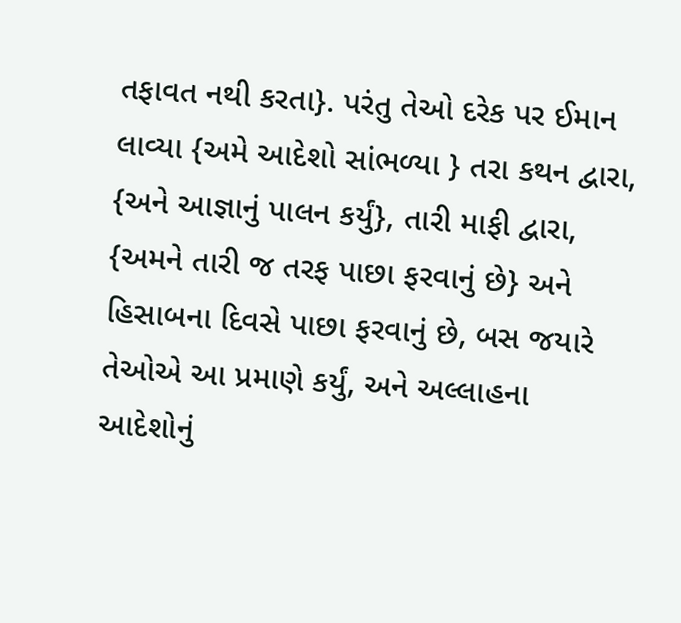તફાવત નથી કરતા}. પરંતુ તેઓ દરેક પર ઈમાન લાવ્યા {અમે આદેશો સાંભળ્યા } તરા કથન દ્વારા, {અને આજ્ઞાનું પાલન કર્યું}, તારી માફી દ્વારા, {અમને તારી જ તરફ પાછા ફરવાનું છે} અને હિસાબના દિવસે પાછા ફરવાનું છે, બસ જયારે તેઓએ આ પ્રમાણે કર્યું, અને અલ્લાહના આદેશોનું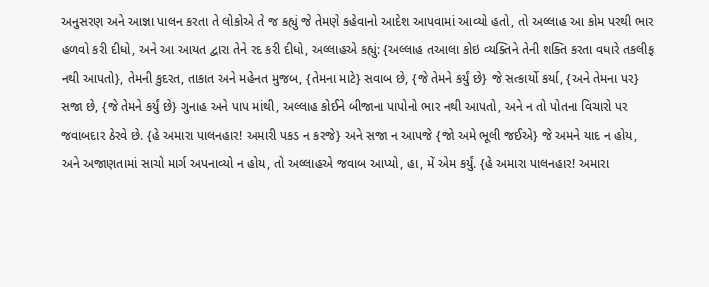અનુસરણ અને આજ્ઞા પાલન કરતા તે લોકોએ તે જ કહ્યું જે તેમણે કહેવાનો આદેશ આપવામાં આવ્યો હતો, તો અલ્લાહ આ કોમ પરથી ભાર હળવો કરી દીધો, અને આ આયત દ્વારા તેને રદ કરી દીધો, અલ્લાહએ કહ્યું: {અલ્લાહ તઆલા કોઇ વ્યક્તિને તેની શક્તિ કરતા વધારે તકલીફ નથી આપતો}, તેમની કુદરત, તાકાત અને મહેનત મુજબ, {તેમના માટે} સવાબ છે, {જે તેમને કર્યું છે} જે સત્કાર્યો કર્યા, {અને તેમના પર} સજા છે, {જે તેમને કર્યું છે} ગુનાહ અને પાપ માંથી, અલ્લાહ કોઈને બીજાના પાપોનો ભાર નથી આપતો, અને ન તો પોતના વિચારો પર જવાબદાર ઠેરવે છે. {હે અમારા પાલનહાર! અમારી પકડ ન કરજે} અને સજા ન આપજે {જો અમે ભૂલી જઈએ} જે અમને યાદ ન હોય, અને અજાણતામાં સાચો માર્ગ અપનાવ્યો ન હોય, તો અલ્લાહએ જવાબ આપ્યો, હા, મેં એમ કર્યું. {હે અમારા પાલનહાર! અમારા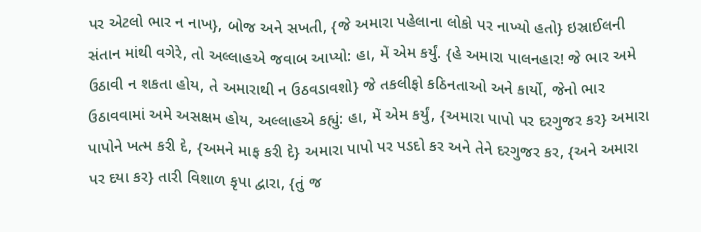પર એટલો ભાર ન નાખ}, બોજ અને સખતી, {જે અમારા પહેલાના લોકો પર નાખ્યો હતો} ઇસ્રાઈલની સંતાન માંથી વગેરે, તો અલ્લાહએ જવાબ આપ્યો: હા, મેં એમ કર્યું. {હે અમારા પાલનહાર! જે ભાર અમે ઉઠાવી ન શકતા હોય, તે અમારાથી ન ઉઠવડાવશો} જે તકલીફો કઠિનતાઓ અને કાર્યો, જેનો ભાર ઉઠાવવામાં અમે અસક્ષમ હોય, અલ્લાહએ કહ્યું: હા, મેં એમ કર્યું, {અમારા પાપો પર દરગુજર કર} અમારા પાપોને ખત્મ કરી દે, {અમને માફ કરી દે} અમારા પાપો પર પડદો કર અને તેને દરગુજર કર, {અને અમારા પર દયા કર} તારી વિશાળ કૃપા દ્વારા, {તું જ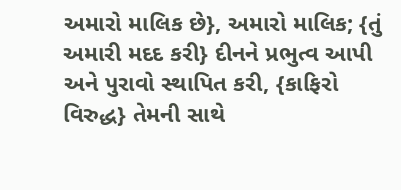અમારો માલિક છે}, અમારો માલિક; {તું અમારી મદદ કરી} દીનને પ્રભુત્વ આપી અને પુરાવો સ્થાપિત કરી, {કાફિરો વિરુદ્ધ} તેમની સાથે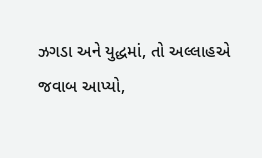ઝગડા અને યુદ્ધમાં, તો અલ્લાહએ જવાબ આપ્યો,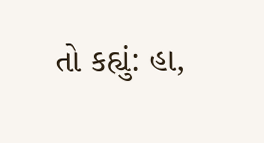તો કહ્યું: હા,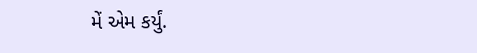મેં એમ કર્યું.